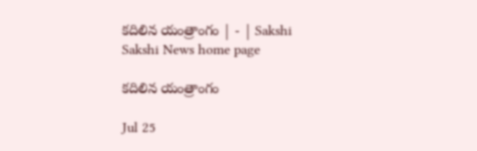కదిలిన యంత్రాంగం | - | Sakshi
Sakshi News home page

కదిలిన యంత్రాంగం

Jul 25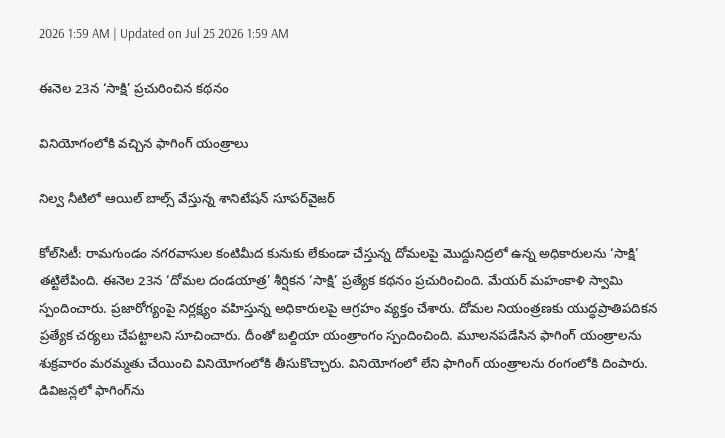2026 1:59 AM | Updated on Jul 25 2026 1:59 AM

ఈనెల 23న ‘సాక్షి’ ప్రచురించిన కథనం

వినియోగంలోకి వచ్చిన ఫాగింగ్‌ యంత్రాలు

నిల్వ నీటిలో ఆయిల్‌ బాల్స్‌ వేస్తున్న శానిటేషన్‌ సూపర్‌వైజర్‌

కోల్‌సిటీ: రామగుండం నగరవాసుల కంటిమీద కునుకు లేకుండా చేస్తున్న దోమలపై మొద్దునిద్రలో ఉన్న అధికారులను ‘సాక్షి’ తట్టిలేపింది. ఈనెల 23న ‘దోమల దండయాత్ర’ శీర్షికన ‘సాక్షి’ ప్రత్యేక కథనం ప్రచురించింది. మేయర్‌ మహంకాళి స్వామి స్పందించారు. ప్రజారోగ్యంపై నిర్లక్ష్యం వహిస్తున్న అధికారులపై ఆగ్రహం వ్యక్తం చేశారు. దోమల నియంత్రణకు యుద్ధప్రాతిపదికన ప్రత్యేక చర్యలు చేపట్టాలని సూచించారు. దీంతో బల్దియా యంత్రాంగం స్పందించింది. మూలనపడేసిన ఫాగింగ్‌ యంత్రాలను శుక్రవారం మరమ్మతు చేయించి వినియోగంలోకి తీసుకొచ్చారు. వినియోగంలో లేని ఫాగింగ్‌ యంత్రాలను రంగంలోకి దింపారు. డివిజన్లలో ఫాగింగ్‌ను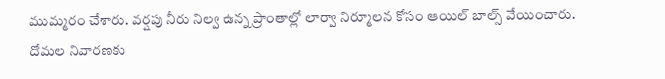ముమ్మరం చేశారు. వర్షపు నీరు నిల్వ ఉన్న ప్రాంతాల్లో లార్వా నిర్మూలన కోసం ఆయిల్‌ బాల్స్‌ వేయించారు. దోమల నివారణకు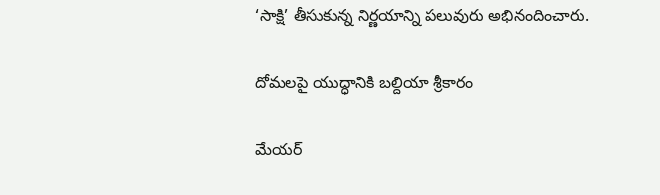‘సాక్షి’ తీసుకున్న నిర్ణయాన్ని పలువురు అభినందించారు.

దోమలపై యుద్ధానికి బల్దియా శ్రీకారం

మేయర్‌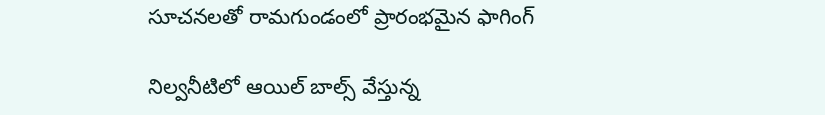సూచనలతో రామగుండంలో ప్రారంభమైన ఫాగింగ్‌

నిల్వనీటిలో ఆయిల్‌ బాల్స్‌ వేస్తున్న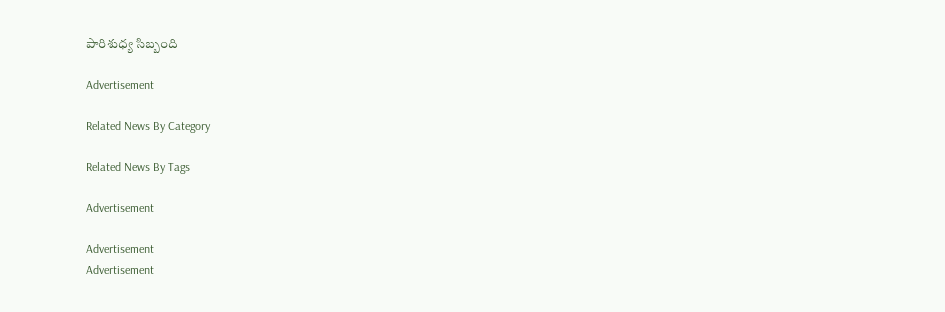పారిశుధ్య సిబ్బంది

Advertisement

Related News By Category

Related News By Tags

Advertisement

Advertisement
Advertisement